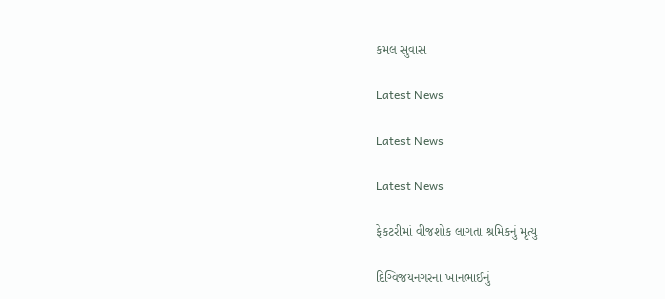કમલ સુવાસ

Latest News

Latest News

Latest News

ફેકટરીમાં વીજશોક લાગતા શ્રમિકનું મૃત્યુ

દિગ્વિજયનગરના ખાનભાઈનું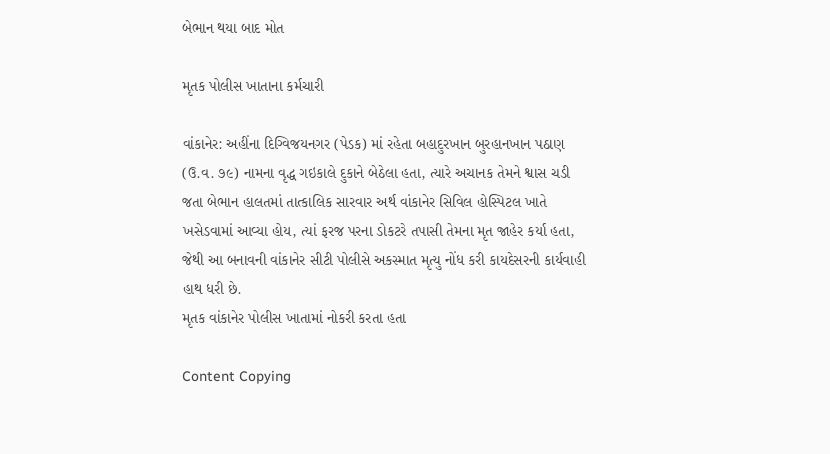બેભાન થયા બાદ મોત

મૃતક પોલીસ ખાતાના કર્મચારી

વાંકાનેર: અહીંના દિગ્વિજયનગર (પેડક) માં રહેતા બહાદુરખાન બુરહાનખાન પઠાણ (ઉ.વ. ૭૯) નામના વૃદ્ધ ગઇકાલે દુકાને બેઠેલા હતા, ત્યારે અચાનક તેમને શ્વાસ ચડી જતા બેભાન હાલતમાં તાત્કાલિક સારવાર અર્થ વાંકાનેર સિવિલ હોસ્પિટલ ખાતે ખસેડવામાં આવ્યા હોય, ત્યાં ફરજ પરના ડોકટરે તપાસી તેમના મૃત જાહેર કર્યા હતા, જેથી આ બનાવની વાંકાનેર સીટી પોલીસે અકસ્માત મૃત્યુ નોંધ કરી કાયદેસરની કાર્યવાહી હાથ ધરી છે.
મૃતક વાંકાનેર પોલીસ ખાતામાં નોકરી કરતા હતા

Content Copying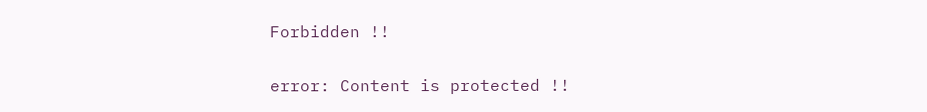Forbidden !!

error: Content is protected !!